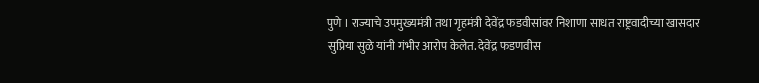पुणे । राज्याचे उपमुख्यमंत्री तथा गृहमंत्री देवेंद्र फडवीसांवर निशाणा साधत राष्ट्रवादीच्या खासदार सुप्रिया सुळे यांनी गंभीर आरोप केलेत. देवेंद्र फडणवीस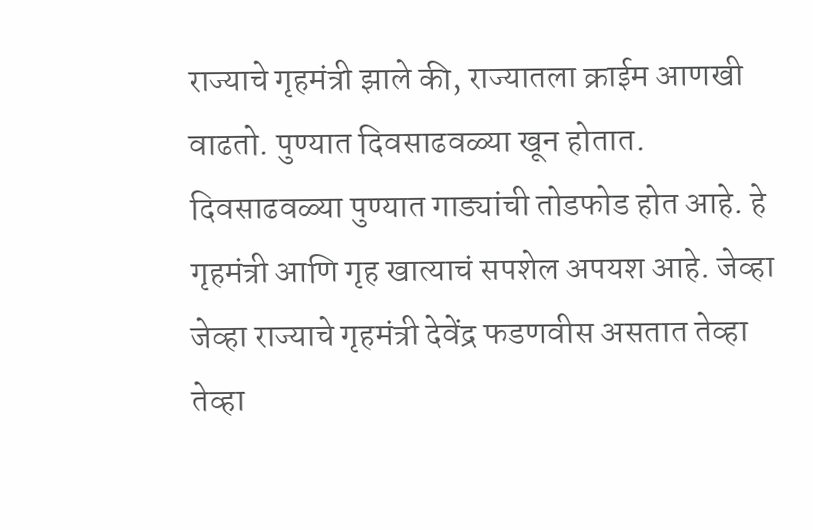राज्याचे गृहमंत्री झाले की, राज्यातला क्राईम आणखी वाढतो. पुण्यात दिवसाढवळ्या खून होतात. दिवसाढवळ्या पुण्यात गाड्यांची तोडफोड होत आहे. हे गृहमंत्री आणि गृह खात्याचं सपशेल अपयश आहे. जेव्हा जेव्हा राज्याचे गृहमंत्री देवेंद्र फडणवीस असतात तेव्हा तेव्हा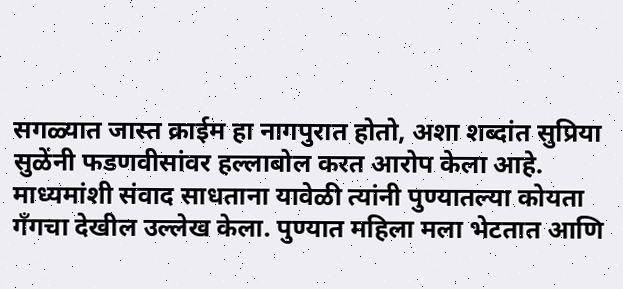सगळ्यात जास्त क्राईम हा नागपुरात होतो, अशा शब्दांत सुप्रिया सुळेंनी फडणवीसांवर हल्लाबोल करत आरोप केला आहे.
माध्यमांशी संवाद साधताना यावेळी त्यांनी पुण्यातल्या कोयता गँगचा देखील उल्लेख केला. पुण्यात महिला मला भेटतात आणि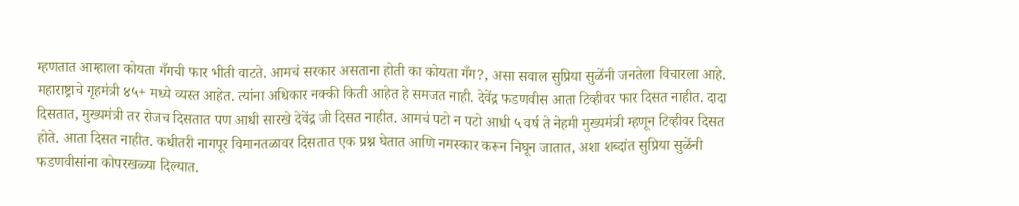म्हणतात आम्हाला कोयता गँगची फार भीती वाटते. आमचं सरकार असताना होती का कोयता गँग?, असा सवाल सुप्रिया सुळेंनी जनतेला विचारला आहे.
महाराष्ट्राचे गृहमंत्री ४५+ मध्ये व्यस्त आहेत. त्यांना अधिकार नक्की किती आहेत हे समजत नाही. देवेंद्र फडणवीस आता टिव्हीवर फार दिसत नाहीत. दादा दिसतात, मुख्यमंत्री तर रोजच दिसतात पण आधी सारखे देवेंद्र जी दिसत नाहीत. आमचं पटो न पटो आधी ५ वर्ष ते नेहमी मुख्यमंत्री म्हणून टिव्हीवर दिसत होते. आता दिसत नाहीत. कधीतरी नागपूर विमानतळावर दिसतात एक प्रश्न घेतात आणि नमस्कार करून निघून जातात, अशा शब्दांत सुप्रिया सुळेंनी फडणवीसांना कोपरखळ्या दिल्यात.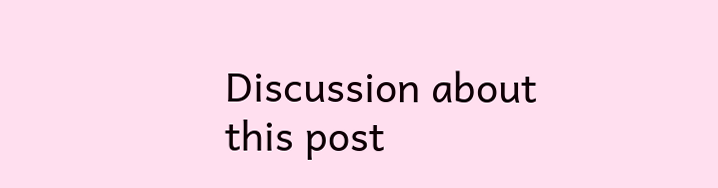Discussion about this post